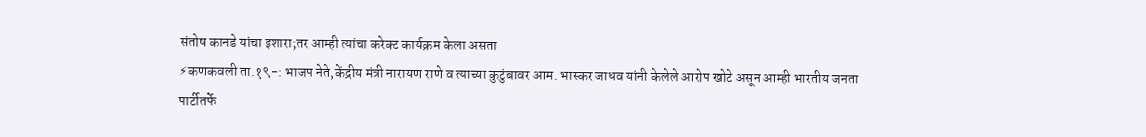संतोष कानडे यांचा इशारा;तर आम्ही त्यांचा करेक्ट कार्यक्रम केला असता
⚡कणकवली ता.१९-: भाजप नेते,केंद्रीय मंत्री नारायण राणे व त्याच्या कुटुंबावर आम. भास्कर जाधव यांनी केलेले आरोप खोटे असून आम्ही भारतीय जनता पार्टीतर्फे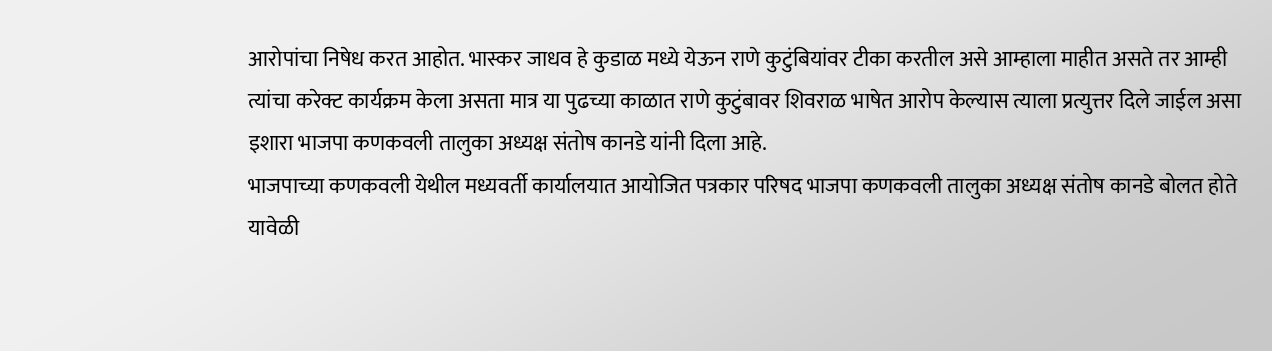आरोपांचा निषेध करत आहोत. भास्कर जाधव हे कुडाळ मध्ये येऊन राणे कुटुंबियांवर टीका करतील असे आम्हाला माहीत असते तर आम्ही त्यांचा करेक्ट कार्यक्रम केला असता मात्र या पुढच्या काळात राणे कुटुंबावर शिवराळ भाषेत आरोप केल्यास त्याला प्रत्युत्तर दिले जाईल असा इशारा भाजपा कणकवली तालुका अध्यक्ष संतोष कानडे यांनी दिला आहे.
भाजपाच्या कणकवली येथील मध्यवर्ती कार्यालयात आयोजित पत्रकार परिषद भाजपा कणकवली तालुका अध्यक्ष संतोष कानडे बोलत होते यावेळी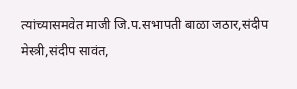त्यांच्यासमवेत माजी जि.प.सभापती बाळा जठार,संदीप मेस्त्री,संदीप सावंत,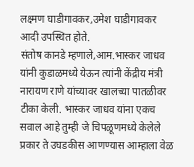लक्ष्मण घाडीगावकर,उमेश घाडीगावकर आदी उपस्थित होते.
संतोष कानडे म्हणाले,आम.भास्कर जाधव यांनी कुडाळमध्ये येऊन त्यांनी केंद्रीय मंत्री नारायण राणे यांच्यावर खालच्या पातळीवर टीका केली. भास्कर जाधव यांना एकच सवाल आहे तुम्ही जे चिपळूणमध्ये केलेले प्रकार ते उघडकीस आणण्यास आम्हाला वेळ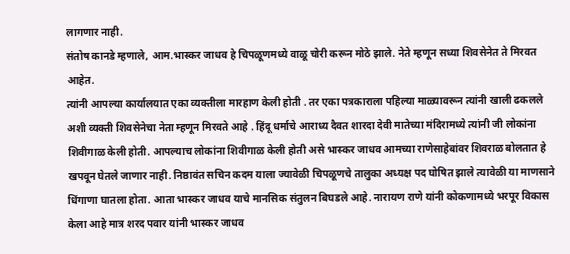लागणार नाही.
संतोष कानडे म्हणाले, आम.भास्कर जाधव हे चिपळूणमध्ये वाळू चोरी करून मोठे झाले. नेते म्हणून सध्या शिवसेनेत ते मिरवत आहेत.
त्यांनी आपल्या कार्यालयात एका व्यक्तीला मारहाण केली होती . तर एका पत्रकाराला पहिल्या माळ्यावरून त्यांनी खाली ढकलले अशी व्यक्ती शिवसेनेचा नेता म्हणून मिरवते आहे . हिंदू धर्माचे आराध्य दैवत शारदा देवी मातेच्या मंदिरामध्ये त्यांनी जी लोकांना शिवीगाळ केली होती. आपल्याच लोकांना शिवीगाळ केली होती असे भास्कर जाधव आमच्या राणेसाहेबांवर शिवराळ बोलतात हे खपवून घेतले जाणार नाही. निष्ठावंत सचिन कदम याला ज्यावेळी चिपळूणचे तालुका अध्यक्ष पद घोषित झाले त्यावेळी या माणसाने धिंगाणा घातला होता. आता भास्कर जाधव याचे मानसिक संतुलन बिघडले आहे. नारायण राणे यांनी कोकणामध्ये भरपूर विकास केला आहे मात्र शरद पवार यांनी भास्कर जाधव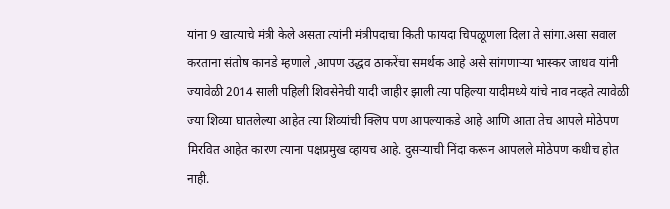यांना 9 खात्याचे मंत्री केले असता त्यांनी मंत्रीपदाचा किती फायदा चिपळूणला दिला ते सांगा.असा सवाल करताना संतोष कानडे म्हणाले ,आपण उद्धव ठाकरेंचा समर्थक आहे असे सांगणाऱ्या भास्कर जाधव यांनी ज्यावेळी 2014 साली पहिली शिवसेनेची यादी जाहीर झाली त्या पहिल्या यादीमध्ये यांचे नाव नव्हते त्यावेळी ज्या शिव्या घातलेल्या आहेत त्या शिव्यांची क्लिप पण आपल्याकडे आहे आणि आता तेच आपले मोठेपण मिरवित आहेत कारण त्याना पक्षप्रमुख व्हायच आहे. दुसऱ्याची निंदा करून आपलले मोठेपण कधीच होत नाही.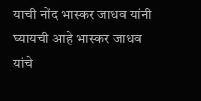याची नोंद भास्कर जाधव यांनी घ्यायची आहे भास्कर जाधव यांचे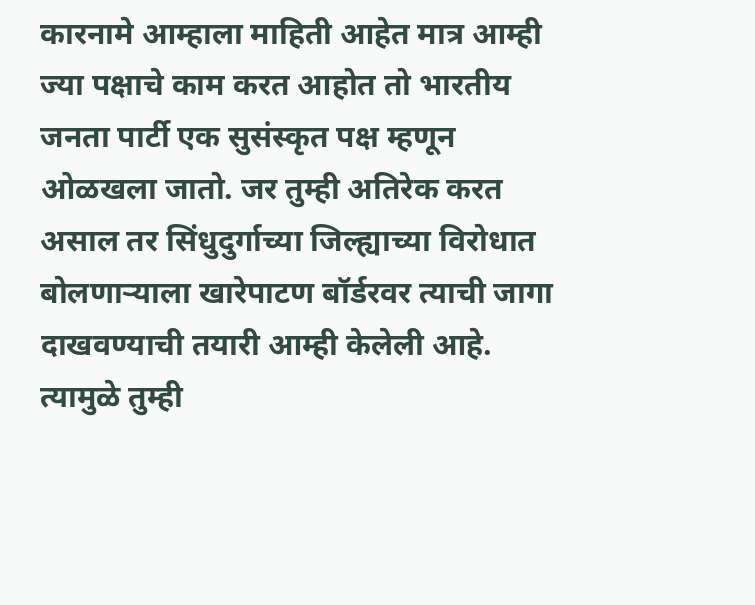कारनामे आम्हाला माहिती आहेत मात्र आम्ही ज्या पक्षाचे काम करत आहोत तो भारतीय जनता पार्टी एक सुसंस्कृत पक्ष म्हणून ओळखला जातो. जर तुम्ही अतिरेक करत असाल तर सिंधुदुर्गाच्या जिल्ह्याच्या विरोधात बोलणाऱ्याला खारेपाटण बॉर्डरवर त्याची जागा दाखवण्याची तयारी आम्ही केलेली आहे. त्यामुळे तुम्ही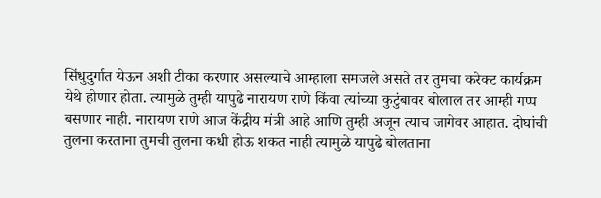सिंधुदुर्गात येऊन अशी टीका करणार असल्याचे आम्हाला समजले असते तर तुमचा करेक्ट कार्यक्रम येथे होणार होता. त्यामुळे तुम्ही यापुढे नारायण राणे किंवा त्यांच्या कुटुंबावर बोलाल तर आम्ही गप्प बसणार नाही. नारायण राणे आज केंद्रीय मंत्री आहे आणि तुम्ही अजून त्याच जागेवर आहात. दोघांची तुलना करताना तुमची तुलना कधी होऊ शकत नाही त्यामुळे यापुढे बोलताना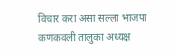विचार करा असा सल्ला भाजपा कणकवली तालुका अध्यक्ष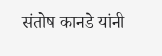संतोष कानडे यांनी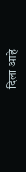दिला आहे